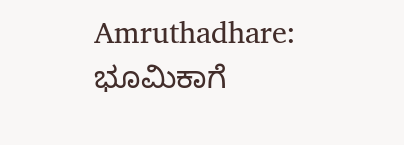Amruthadhare: ಭೂಮಿಕಾಗೆ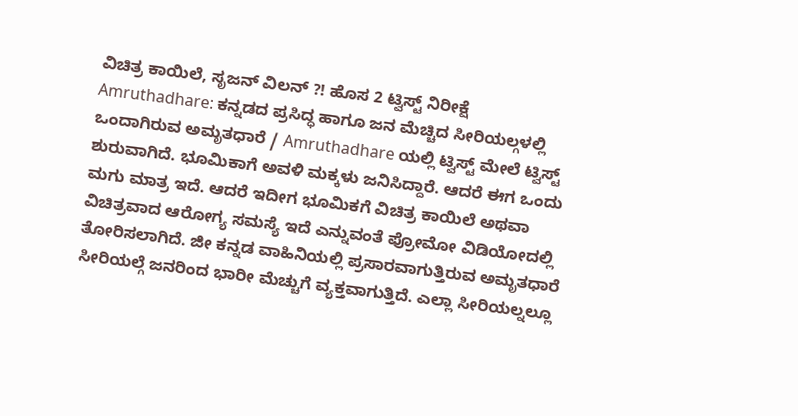ವಿಚಿತ್ರ ಕಾಯಿಲೆ, ಸೃಜನ್ ವಿಲನ್ ?! ಹೊಸ 2 ಟ್ವಿಸ್ಟ್ ನಿರೀಕ್ಷೆ
Amruthadhare: ಕನ್ನಡದ ಪ್ರಸಿದ್ಧ ಹಾಗೂ ಜನ ಮೆಚ್ಚಿದ ಸೀರಿಯಲ್ಗಳಲ್ಲಿ ಒಂದಾಗಿರುವ ಅಮೃತಧಾರೆ / Amruthadhare ಯಲ್ಲಿ ಟ್ವಿಸ್ಟ್ ಮೇಲೆ ಟ್ವಿಸ್ಟ್ ಶುರುವಾಗಿದೆ. ಭೂಮಿಕಾಗೆ ಅವಳಿ ಮಕ್ಕಳು ಜನಿಸಿದ್ದಾರೆ. ಆದರೆ ಈಗ ಒಂದು ಮಗು ಮಾತ್ರ ಇದೆ. ಆದರೆ ಇದೀಗ ಭೂಮಿಕಗೆ ವಿಚಿತ್ರ ಕಾಯಿಲೆ ಅಥವಾ ವಿಚಿತ್ರವಾದ ಆರೋಗ್ಯ ಸಮಸ್ಯೆ ಇದೆ ಎನ್ನುವಂತೆ ಪ್ರೋಮೋ ವಿಡಿಯೋದಲ್ಲಿ ತೋರಿಸಲಾಗಿದೆ. ಜೀ ಕನ್ನಡ ವಾಹಿನಿಯಲ್ಲಿ ಪ್ರಸಾರವಾಗುತ್ತಿರುವ ಅಮೃತಧಾರೆ ಸೀರಿಯಲ್ಗೆ ಜನರಿಂದ ಭಾರೀ ಮೆಚ್ಚುಗೆ ವ್ಯಕ್ತವಾಗುತ್ತಿದೆ. ಎಲ್ಲಾ ಸೀರಿಯಲ್ನಲ್ಲೂ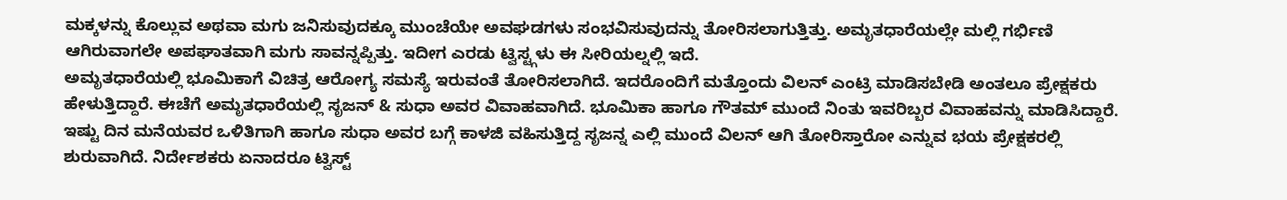ಮಕ್ಕಳನ್ನು ಕೊಲ್ಲುವ ಅಥವಾ ಮಗು ಜನಿಸುವುದಕ್ಕೂ ಮುಂಚೆಯೇ ಅವಘಡಗಳು ಸಂಭವಿಸುವುದನ್ನು ತೋರಿಸಲಾಗುತ್ತಿತ್ತು. ಅಮೃತಧಾರೆಯಲ್ಲೇ ಮಲ್ಲಿ ಗರ್ಭಿಣಿ ಆಗಿರುವಾಗಲೇ ಅಪಘಾತವಾಗಿ ಮಗು ಸಾವನ್ನಪ್ಪಿತ್ತು. ಇದೀಗ ಎರಡು ಟ್ವಿಸ್ಟ್ಗಳು ಈ ಸೀರಿಯಲ್ನಲ್ಲಿ ಇದೆ.
ಅಮೃತಧಾರೆಯಲ್ಲಿ ಭೂಮಿಕಾಗೆ ವಿಚಿತ್ರ ಆರೋಗ್ಯ ಸಮಸ್ಯೆ ಇರುವಂತೆ ತೋರಿಸಲಾಗಿದೆ. ಇದರೊಂದಿಗೆ ಮತ್ತೊಂದು ವಿಲನ್ ಎಂಟ್ರಿ ಮಾಡಿಸಬೇಡಿ ಅಂತಲೂ ಪ್ರೇಕ್ಷಕರು ಹೇಳುತ್ತಿದ್ದಾರೆ. ಈಚೆಗೆ ಅಮೃತಧಾರೆಯಲ್ಲಿ ಸೃಜನ್ & ಸುಧಾ ಅವರ ವಿವಾಹವಾಗಿದೆ. ಭೂಮಿಕಾ ಹಾಗೂ ಗೌತಮ್ ಮುಂದೆ ನಿಂತು ಇವರಿಬ್ಬರ ವಿವಾಹವನ್ನು ಮಾಡಿಸಿದ್ದಾರೆ. ಇಷ್ಟು ದಿನ ಮನೆಯವರ ಒಳಿತಿಗಾಗಿ ಹಾಗೂ ಸುಧಾ ಅವರ ಬಗ್ಗೆ ಕಾಳಜಿ ವಹಿಸುತ್ತಿದ್ದ ಸೃಜನ್ನ ಎಲ್ಲಿ ಮುಂದೆ ವಿಲನ್ ಆಗಿ ತೋರಿಸ್ತಾರೋ ಎನ್ನುವ ಭಯ ಪ್ರೇಕ್ಷಕರಲ್ಲಿ ಶುರುವಾಗಿದೆ. ನಿರ್ದೇಶಕರು ಏನಾದರೂ ಟ್ವಿಸ್ಟ್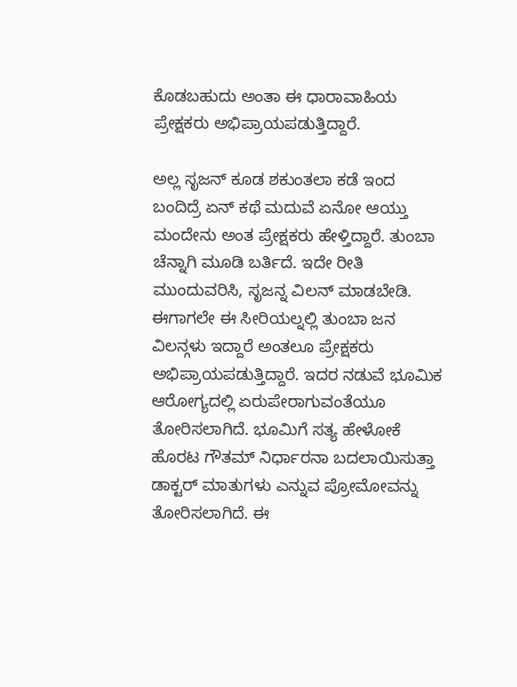ಕೊಡಬಹುದು ಅಂತಾ ಈ ಧಾರಾವಾಹಿಯ ಪ್ರೇಕ್ಷಕರು ಅಭಿಪ್ರಾಯಪಡುತ್ತಿದ್ದಾರೆ.

ಅಲ್ಲ ಸೃಜನ್ ಕೂಡ ಶಕುಂತಲಾ ಕಡೆ ಇಂದ ಬಂದಿದ್ರೆ ಏನ್ ಕಥೆ ಮದುವೆ ಏನೋ ಆಯ್ತು ಮಂದೇನು ಅಂತ ಪ್ರೇಕ್ಷಕರು ಹೇಳ್ತಿದ್ದಾರೆ. ತುಂಬಾ ಚೆನ್ನಾಗಿ ಮೂಡಿ ಬರ್ತಿದೆ. ಇದೇ ರೀತಿ ಮುಂದುವರಿಸಿ, ಸೃಜನ್ನ ವಿಲನ್ ಮಾಡಬೇಡಿ. ಈಗಾಗಲೇ ಈ ಸೀರಿಯಲ್ನಲ್ಲಿ ತುಂಬಾ ಜನ ವಿಲನ್ಗಳು ಇದ್ದಾರೆ ಅಂತಲೂ ಪ್ರೇಕ್ಷಕರು ಅಭಿಪ್ರಾಯಪಡುತ್ತಿದ್ದಾರೆ. ಇದರ ನಡುವೆ ಭೂಮಿಕ ಆರೋಗ್ಯದಲ್ಲಿ ಏರುಪೇರಾಗುವಂತೆಯೂ ತೋರಿಸಲಾಗಿದೆ. ಭೂಮಿಗೆ ಸತ್ಯ ಹೇಳೋಕೆ ಹೊರಟ ಗೌತಮ್ ನಿರ್ಧಾರನಾ ಬದಲಾಯಿಸುತ್ತಾ ಡಾಕ್ಟರ್ ಮಾತುಗಳು ಎನ್ನುವ ಪ್ರೋಮೋವನ್ನು ತೋರಿಸಲಾಗಿದೆ. ಈ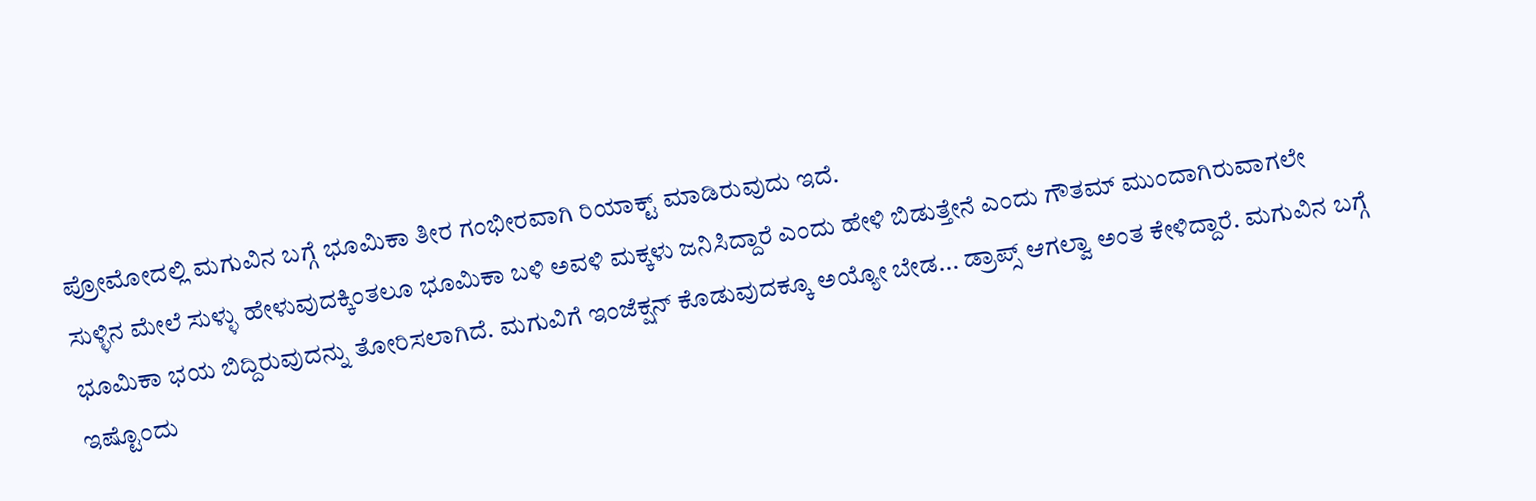ಪ್ರೋಮೋದಲ್ಲಿ ಮಗುವಿನ ಬಗ್ಗೆ ಭೂಮಿಕಾ ತೀರ ಗಂಭೀರವಾಗಿ ರಿಯಾಕ್ಟ್ ಮಾಡಿರುವುದು ಇದೆ.
ಸುಳ್ಳಿನ ಮೇಲೆ ಸುಳ್ಳು ಹೇಳುವುದಕ್ಕಿಂತಲೂ ಭೂಮಿಕಾ ಬಳಿ ಅವಳಿ ಮಕ್ಕಳು ಜನಿಸಿದ್ದಾರೆ ಎಂದು ಹೇಳಿ ಬಿಡುತ್ತೇನೆ ಎಂದು ಗೌತಮ್ ಮುಂದಾಗಿರುವಾಗಲೇ ಭೂಮಿಕಾ ಭಯ ಬಿದ್ದಿರುವುದನ್ನು ತೋರಿಸಲಾಗಿದೆ. ಮಗುವಿಗೆ ಇಂಜೆಕ್ಷನ್ ಕೊಡುವುದಕ್ಕೂ ಅಯ್ಯೋ ಬೇಡ... ಡ್ರಾಪ್ಸ್ ಆಗಲ್ವಾ ಅಂತ ಕೇಳಿದ್ದಾರೆ. ಮಗುವಿನ ಬಗ್ಗೆ ಇಷ್ಟೊಂದು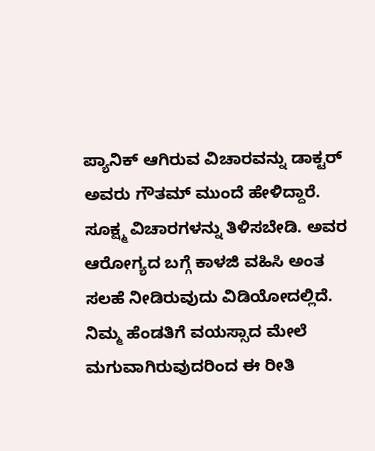ಪ್ಯಾನಿಕ್ ಆಗಿರುವ ವಿಚಾರವನ್ನು ಡಾಕ್ಟರ್ ಅವರು ಗೌತಮ್ ಮುಂದೆ ಹೇಳಿದ್ದಾರೆ. ಸೂಕ್ಷ್ಮ ವಿಚಾರಗಳನ್ನು ತಿಳಿಸಬೇಡಿ. ಅವರ ಆರೋಗ್ಯದ ಬಗ್ಗೆ ಕಾಳಜಿ ವಹಿಸಿ ಅಂತ ಸಲಹೆ ನೀಡಿರುವುದು ವಿಡಿಯೋದಲ್ಲಿದೆ.
ನಿಮ್ಮ ಹೆಂಡತಿಗೆ ವಯಸ್ಸಾದ ಮೇಲೆ ಮಗುವಾಗಿರುವುದರಿಂದ ಈ ರೀತಿ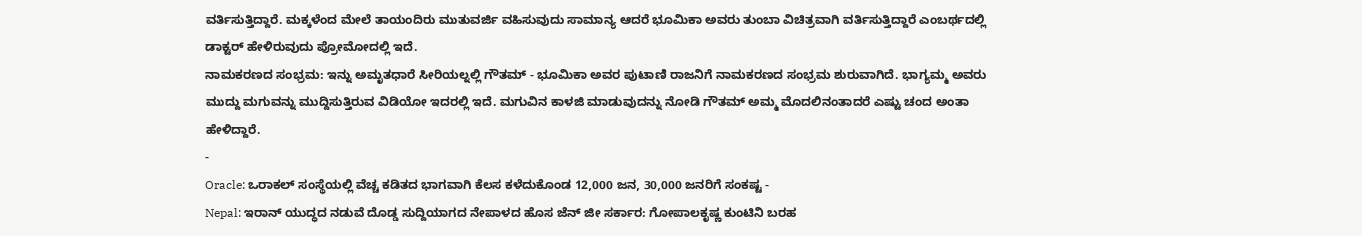ವರ್ತಿಸುತ್ತಿದ್ದಾರೆ. ಮಕ್ಕಳೆಂದ ಮೇಲೆ ತಾಯಂದಿರು ಮುತುವರ್ಜಿ ವಹಿಸುವುದು ಸಾಮಾನ್ಯ ಆದರೆ ಭೂಮಿಕಾ ಅವರು ತುಂಬಾ ವಿಚಿತ್ರವಾಗಿ ವರ್ತಿಸುತ್ತಿದ್ದಾರೆ ಎಂಬರ್ಥದಲ್ಲಿ ಡಾಕ್ಟರ್ ಹೇಳಿರುವುದು ಪ್ರೋಮೋದಲ್ಲಿ ಇದೆ.
ನಾಮಕರಣದ ಸಂಭ್ರಮ: ಇನ್ನು ಅಮೃತಧಾರೆ ಸೀರಿಯಲ್ನಲ್ಲಿ ಗೌತಮ್ - ಭೂಮಿಕಾ ಅವರ ಪುಟಾಣಿ ರಾಜನಿಗೆ ನಾಮಕರಣದ ಸಂಭ್ರಮ ಶುರುವಾಗಿದೆ. ಭಾಗ್ಯಮ್ಮ ಅವರು ಮುದ್ದು ಮಗುವನ್ನು ಮುದ್ದಿಸುತ್ತಿರುವ ವಿಡಿಯೋ ಇದರಲ್ಲಿ ಇದೆ. ಮಗುವಿನ ಕಾಳಜಿ ಮಾಡುವುದನ್ನು ನೋಡಿ ಗೌತಮ್ ಅಮ್ಮ ಮೊದಲಿನಂತಾದರೆ ಎಷ್ಟು ಚಂದ ಅಂತಾ ಹೇಳಿದ್ದಾರೆ.
-
Oracle: ಒರಾಕಲ್ ಸಂಸ್ಥೆಯಲ್ಲಿ ವೆಚ್ಚ ಕಡಿತದ ಭಾಗವಾಗಿ ಕೆಲಸ ಕಳೆದುಕೊಂಡ 12,000 ಜನ, 30,000 ಜನರಿಗೆ ಸಂಕಷ್ಟ -
Nepal: ಇರಾನ್ ಯುದ್ಧದ ನಡುವೆ ದೊಡ್ಡ ಸುದ್ದಿಯಾಗದ ನೇಪಾಳದ ಹೊಸ ಜೆನ್ ಜೀ ಸರ್ಕಾರ: ಗೋಪಾಲಕೃಷ್ಣ ಕುಂಟಿನಿ ಬರಹ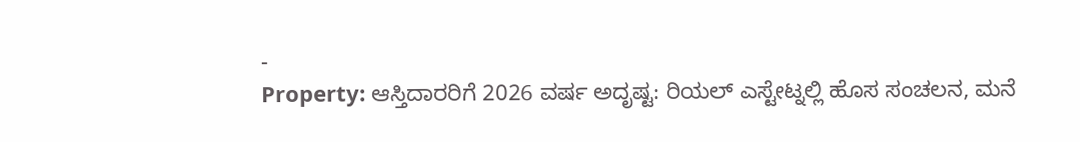-
Property: ಆಸ್ತಿದಾರರಿಗೆ 2026 ವರ್ಷ ಅದೃಷ್ಟ: ರಿಯಲ್ ಎಸ್ಟೇಟ್ನಲ್ಲಿ ಹೊಸ ಸಂಚಲನ, ಮನೆ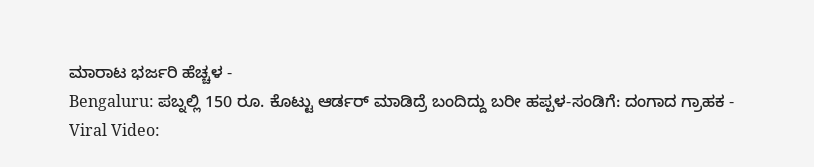ಮಾರಾಟ ಭರ್ಜರಿ ಹೆಚ್ಚಳ -
Bengaluru: ಪಬ್ನಲ್ಲಿ 150 ರೂ. ಕೊಟ್ಟು ಆರ್ಡರ್ ಮಾಡಿದ್ರೆ ಬಂದಿದ್ದು ಬರೀ ಹಪ್ಪಳ-ಸಂಡಿಗೆ: ದಂಗಾದ ಗ್ರಾಹಕ -
Viral Video: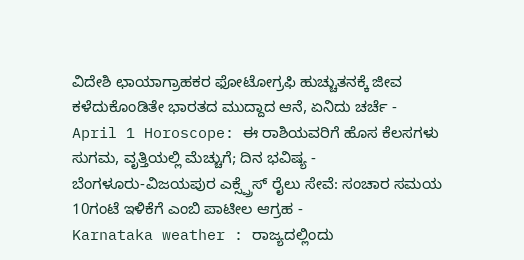ವಿದೇಶಿ ಛಾಯಾಗ್ರಾಹಕರ ಫೋಟೋಗ್ರಫಿ ಹುಚ್ಚುತನಕ್ಕೆ ಜೀವ ಕಳೆದುಕೊಂಡಿತೇ ಭಾರತದ ಮುದ್ದಾದ ಆನೆ, ಏನಿದು ಚರ್ಚೆ -
April 1 Horoscope: ಈ ರಾಶಿಯವರಿಗೆ ಹೊಸ ಕೆಲಸಗಳು ಸುಗಮ, ವೃತ್ತಿಯಲ್ಲಿ ಮೆಚ್ಚುಗೆ; ದಿನ ಭವಿಷ್ಯ -
ಬೆಂಗಳೂರು-ವಿಜಯಪುರ ಎಕ್ಸ್ಪ್ರೆಸ್ ರೈಲು ಸೇವೆ: ಸಂಚಾರ ಸಮಯ 10ಗಂಟೆ ಇಳಿಕೆಗೆ ಎಂಬಿ ಪಾಟೀಲ ಆಗ್ರಹ -
Karnataka weather : ರಾಜ್ಯದಲ್ಲಿಂದು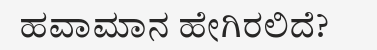ಹವಾಮಾನ ಹೇಗಿರಲಿದೆ?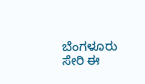ಬೆಂಗಳೂರು ಸೇರಿ ಈ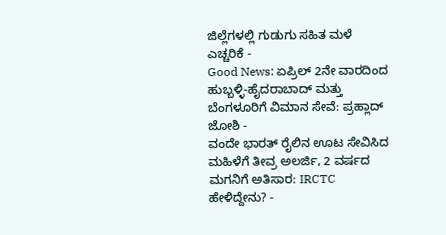ಜಿಲ್ಲೆಗಳಲ್ಲಿ ಗುಡುಗು ಸಹಿತ ಮಳೆ ಎಚ್ಚರಿಕೆ -
Good News: ಏಪ್ರಿಲ್ 2ನೇ ವಾರದಿಂದ ಹುಬ್ಬಳ್ಳಿ-ಹೈದರಾಬಾದ್ ಮತ್ತು ಬೆಂಗಳೂರಿಗೆ ವಿಮಾನ ಸೇವೆ: ಪ್ರಹ್ಲಾದ್ ಜೋಶಿ -
ವಂದೇ ಭಾರತ್ ರೈಲಿನ ಊಟ ಸೇವಿಸಿದ ಮಹಿಳೆಗೆ ತೀವ್ರ ಅಲರ್ಜಿ, 2 ವರ್ಷದ ಮಗನಿಗೆ ಅತಿಸಾರ: IRCTC ಹೇಳಿದ್ದೇನು? -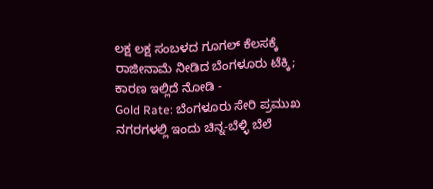ಲಕ್ಷ ಲಕ್ಷ ಸಂಬಳದ ಗೂಗಲ್ ಕೆಲಸಕ್ಕೆ ರಾಜೀನಾಮೆ ನೀಡಿದ ಬೆಂಗಳೂರು ಟೆಕ್ಕಿ; ಕಾರಣ ಇಲ್ಲಿದೆ ನೋಡಿ -
Gold Rate: ಬೆಂಗಳೂರು ಸೇರಿ ಪ್ರಮುಖ ನಗರಗಳಲ್ಲಿ ಇಂದು ಚಿನ್ನ-ಬೆಳ್ಳಿ ಬೆಲೆ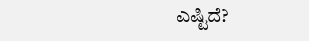ಎಷ್ಟಿದೆ?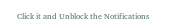Click it and Unblock the Notifications